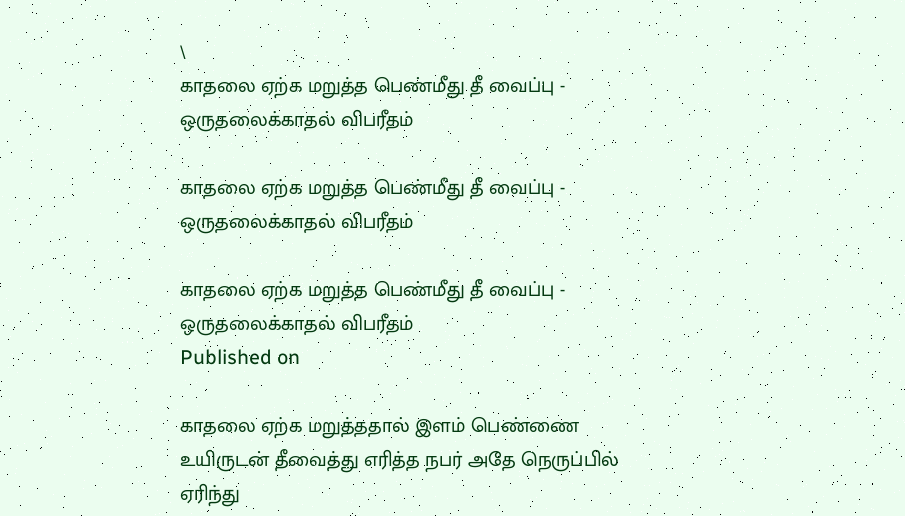\
காதலை ஏற்க மறுத்த பெண்மீது தீ வைப்பு - ஒருதலைக்காதல் விபரீதம்

காதலை ஏற்க மறுத்த பெண்மீது தீ வைப்பு - ஒருதலைக்காதல் விபரீதம்

காதலை ஏற்க மறுத்த பெண்மீது தீ வைப்பு - ஒருதலைக்காதல் விபரீதம்
Published on

காதலை ஏற்க மறுத்ததால் இளம் பெண்ணை உயிருடன் தீவைத்து எரித்த நபர் அதே நெருப்பில் ஏரிந்து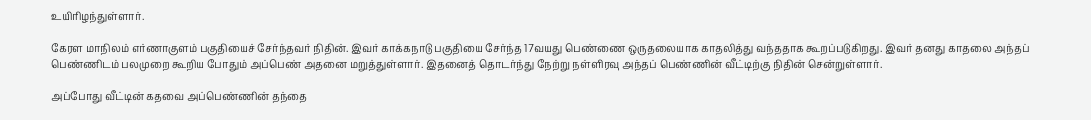உயிரிழந்துள்ளார்.

கேரள மாநிலம் எர்ணாகுளம் பகுதியைச் சேர்ந்தவர் நிதின். இவர் காக்கநாடு பகுதியை சேர்ந்த 17வயது பெண்ணை ஒருதலையாக காதலித்து வந்ததாக கூறப்படுகிறது. இவர் தனது காதலை அந்தப் பெண்ணிடம் பலமுறை கூறிய போதும் அப்பெண் அதனை மறுத்துள்ளார். இதனைத் தொடர்ந்து நேற்று நள்ளிரவு அந்தப் பெண்ணின் வீட்டிற்கு நிதின் சென்றுள்ளார்.

அப்போது வீட்டின் கதவை அப்பெண்ணின் தந்தை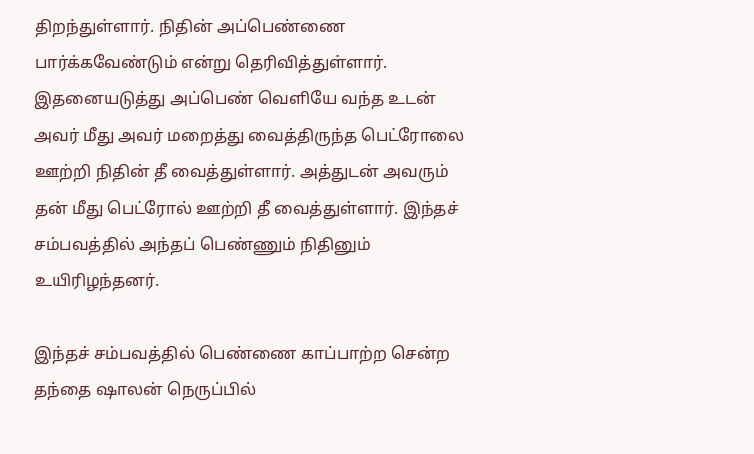திறந்துள்ளார். நிதின் அப்பெண்ணை பார்க்கவேண்டும் என்று தெரிவித்துள்ளார். இதனையடுத்து அப்பெண் வெளியே வந்த உடன் அவர் மீது அவர் மறைத்து வைத்திருந்த பெட்ரோலை ஊற்றி நிதின் தீ வைத்துள்ளார். அத்துடன் அவரும் தன் மீது பெட்ரோல் ஊற்றி தீ வைத்துள்ளார். இந்தச் சம்பவத்தில் அந்தப் பெண்ணும் நிதினும் உயிரிழந்தனர்.

இந்தச் சம்பவத்தில் பெண்ணை காப்பாற்ற சென்ற தந்தை ஷாலன் நெருப்பில்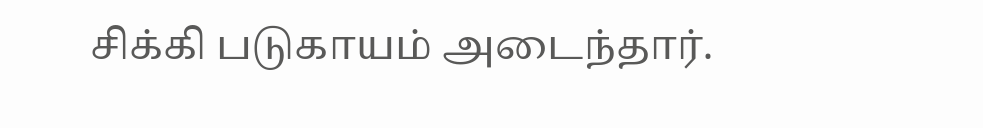சிக்கி படுகாயம் அடைந்தார்.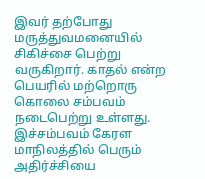இவர் தற்போது மருத்துவமனையில் சிகிச்சை பெற்று வருகிறார். காதல் என்ற பெயரில் மற்றொரு கொலை சம்பவம் நடைபெற்று உள்ளது. இச்சம்பவம் கேரள மாநிலத்தில் பெரும் அதிர்ச்சியை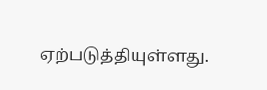ஏற்படுத்தியுள்ளது.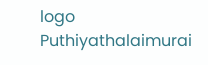logo
Puthiyathalaimurai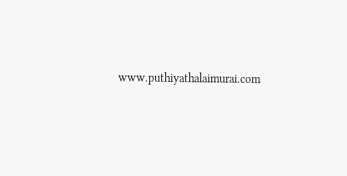www.puthiyathalaimurai.com